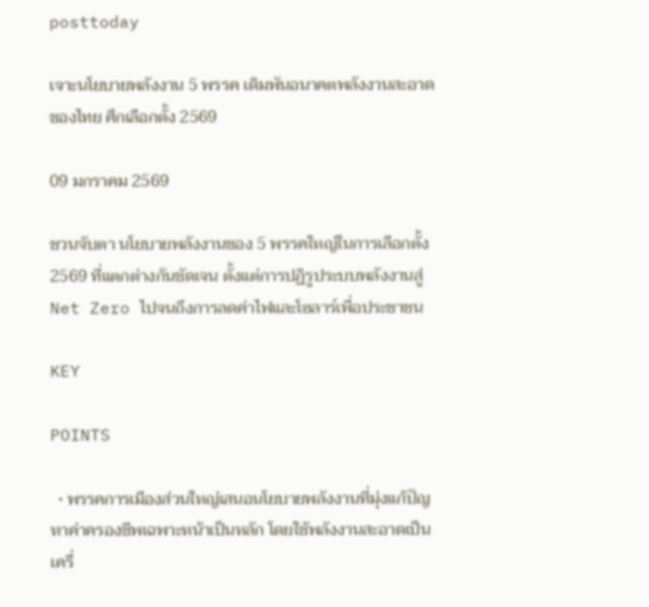posttoday

เจาะนโยบายพลังงาน 5 พรรค เดิมพันอนาคตพลังงานสะอาดของไทย ศึกเลือกตั้ง 2569

09 มกราคม 2569

ชวนจับตา นโยบายพลังงานของ 5 พรรคใหญ่ในการเลือกตั้ง 2569 ที่แตกต่างกันชัดเจน ตั้งแต่การปฏิรูประบบพลังงานสู่ Net Zero ไปจนถึงการลดค่าไฟและโซลาร์เพื่อประชาชน

KEY

POINTS

  • พรรคการเมืองส่วนใหญ่เสนอนโยบายพลังงานที่มุ่งแก้ปัญหาค่าครองชีพเฉพาะหน้าเป็นหลัก โดยใช้พลังงานสะอาดเป็นเครื่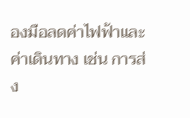องมือลดค่าไฟฟ้าและค่าเดินทาง เช่น การส่ง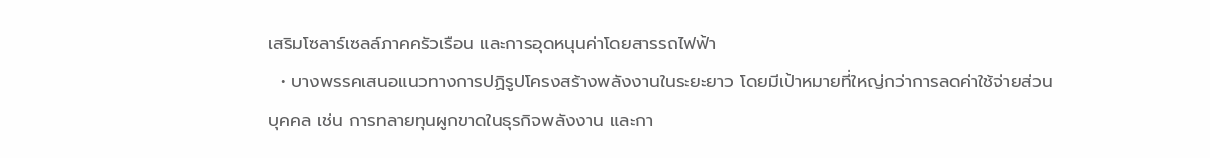เสริมโซลาร์เซลล์ภาคครัวเรือน และการอุดหนุนค่าโดยสารรถไฟฟ้า
  • บางพรรคเสนอแนวทางการปฏิรูปโครงสร้างพลังงานในระยะยาว โดยมีเป้าหมายที่ใหญ่กว่าการลดค่าใช้จ่ายส่วนบุคคล เช่น การทลายทุนผูกขาดในธุรกิจพลังงาน และกา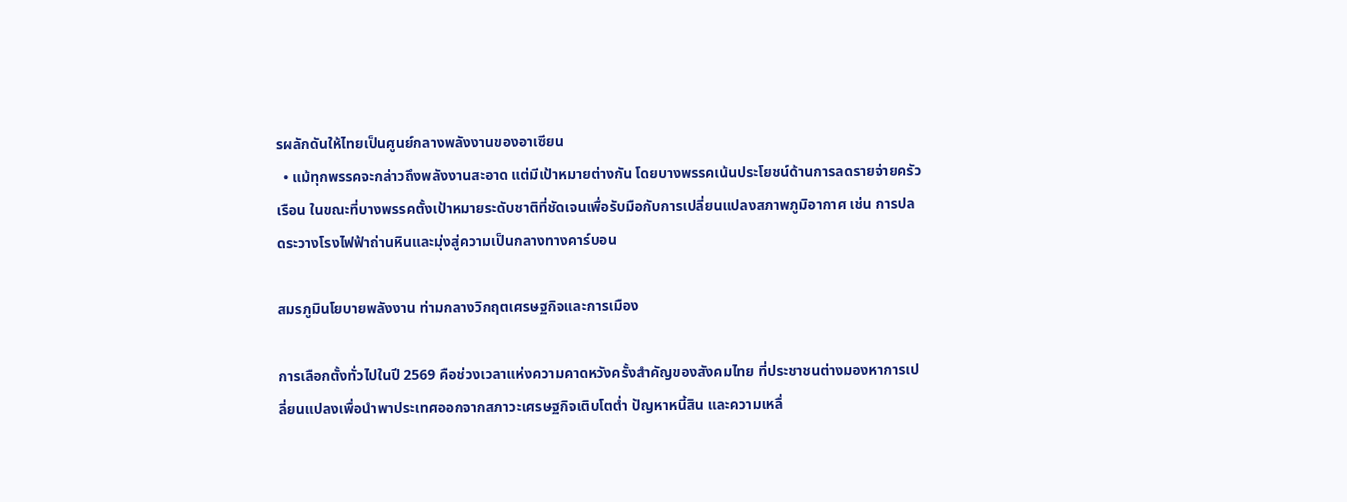รผลักดันให้ไทยเป็นศูนย์กลางพลังงานของอาเซียน
  • แม้ทุกพรรคจะกล่าวถึงพลังงานสะอาด แต่มีเป้าหมายต่างกัน โดยบางพรรคเน้นประโยชน์ด้านการลดรายจ่ายครัวเรือน ในขณะที่บางพรรคตั้งเป้าหมายระดับชาติที่ชัดเจนเพื่อรับมือกับการเปลี่ยนแปลงสภาพภูมิอากาศ เช่น การปลดระวางโรงไฟฟ้าถ่านหินและมุ่งสู่ความเป็นกลางทางคาร์บอน

สมรภูมินโยบายพลังงาน ท่ามกลางวิกฤตเศรษฐกิจและการเมือง

การเลือกตั้งทั่วไปในปี 2569 คือช่วงเวลาแห่งความคาดหวังครั้งสำคัญของสังคมไทย ที่ประชาชนต่างมองหาการเปลี่ยนแปลงเพื่อนำพาประเทศออกจากสภาวะเศรษฐกิจเติบโตต่ำ ปัญหาหนี้สิน และความเหลื่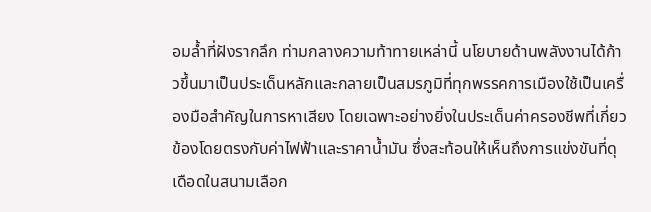อมล้ำที่ฝังรากลึก ท่ามกลางความท้าทายเหล่านี้ นโยบายด้านพลังงานได้ก้าวขึ้นมาเป็นประเด็นหลักและกลายเป็นสมรภูมิที่ทุกพรรคการเมืองใช้เป็นเครื่องมือสำคัญในการหาเสียง โดยเฉพาะอย่างยิ่งในประเด็นค่าครองชีพที่เกี่ยวข้องโดยตรงกับค่าไฟฟ้าและราคาน้ำมัน ซึ่งสะท้อนให้เห็นถึงการแข่งขันที่ดุเดือดในสนามเลือก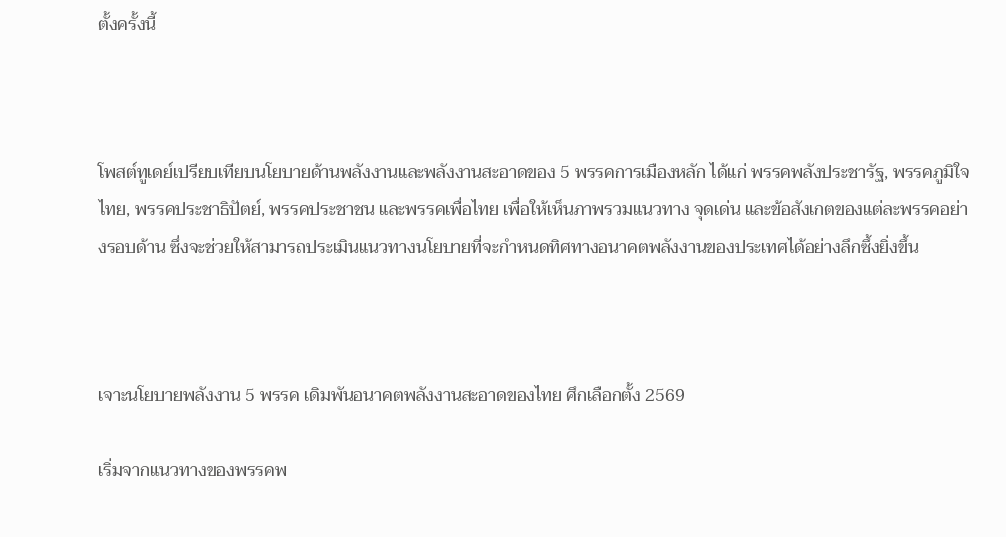ตั้งครั้งนี้



โพสต์ทูเดย์เปรียบเทียบนโยบายด้านพลังงานและพลังงานสะอาดของ 5 พรรคการเมืองหลัก ได้แก่ พรรคพลังประชารัฐ, พรรคภูมิใจไทย, พรรคประชาธิปัตย์, พรรคประชาชน และพรรคเพื่อไทย เพื่อให้เห็นภาพรวมแนวทาง จุดเด่น และข้อสังเกตของแต่ละพรรคอย่างรอบด้าน ซึ่งจะช่วยให้สามารถประเมินแนวทางนโยบายที่จะกำหนดทิศทางอนาคตพลังงานของประเทศได้อย่างลึกซึ้งยิ่งขึ้น



เจาะนโยบายพลังงาน 5 พรรค เดิมพันอนาคตพลังงานสะอาดของไทย ศึกเลือกตั้ง 2569

เริ่มจากแนวทางของพรรคพ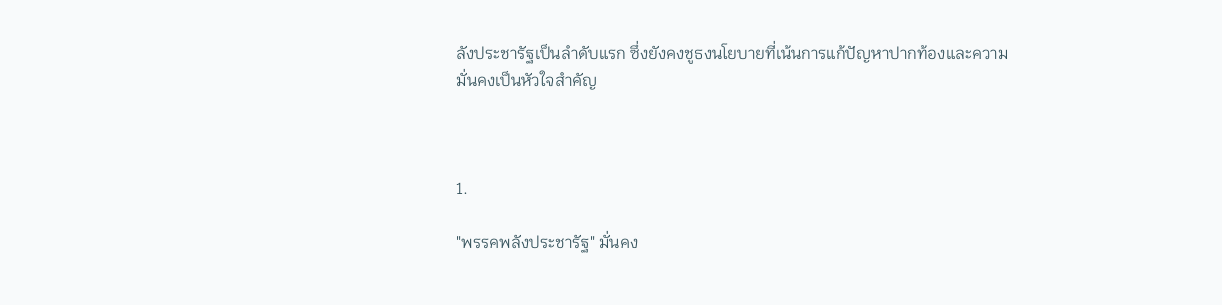ลังประชารัฐเป็นลำดับแรก ซึ่งยังคงชูธงนโยบายที่เน้นการแก้ปัญหาปากท้องและความมั่นคงเป็นหัวใจสำคัญ



1.

"พรรคพลังประชารัฐ" มั่นคง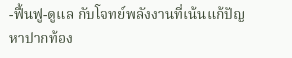-ฟื้นฟู-ดูแล กับโจทย์พลังงานที่เน้นแก้ปัญหาปากท้อง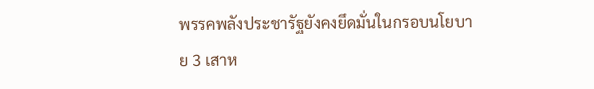พรรคพลังประชารัฐยังคงยึดมั่นในกรอบนโยบาย 3 เสาห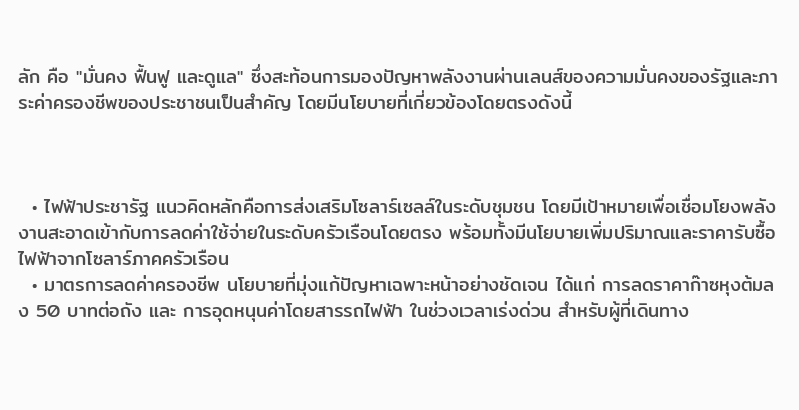ลัก คือ "มั่นคง ฟื้นฟู และดูแล" ซึ่งสะท้อนการมองปัญหาพลังงานผ่านเลนส์ของความมั่นคงของรัฐและภาระค่าครองชีพของประชาชนเป็นสำคัญ โดยมีนโยบายที่เกี่ยวข้องโดยตรงดังนี้



  • ไฟฟ้าประชารัฐ แนวคิดหลักคือการส่งเสริมโซลาร์เซลล์ในระดับชุมชน โดยมีเป้าหมายเพื่อเชื่อมโยงพลังงานสะอาดเข้ากับการลดค่าใช้จ่ายในระดับครัวเรือนโดยตรง พร้อมทั้งมีนโยบายเพิ่มปริมาณและราคารับซื้อไฟฟ้าจากโซลาร์ภาคครัวเรือน
  • มาตรการลดค่าครองชีพ นโยบายที่มุ่งแก้ปัญหาเฉพาะหน้าอย่างชัดเจน ได้แก่ การลดราคาก๊าซหุงต้มลง 50 บาทต่อถัง และ การอุดหนุนค่าโดยสารรถไฟฟ้า ในช่วงเวลาเร่งด่วน สำหรับผู้ที่เดินทาง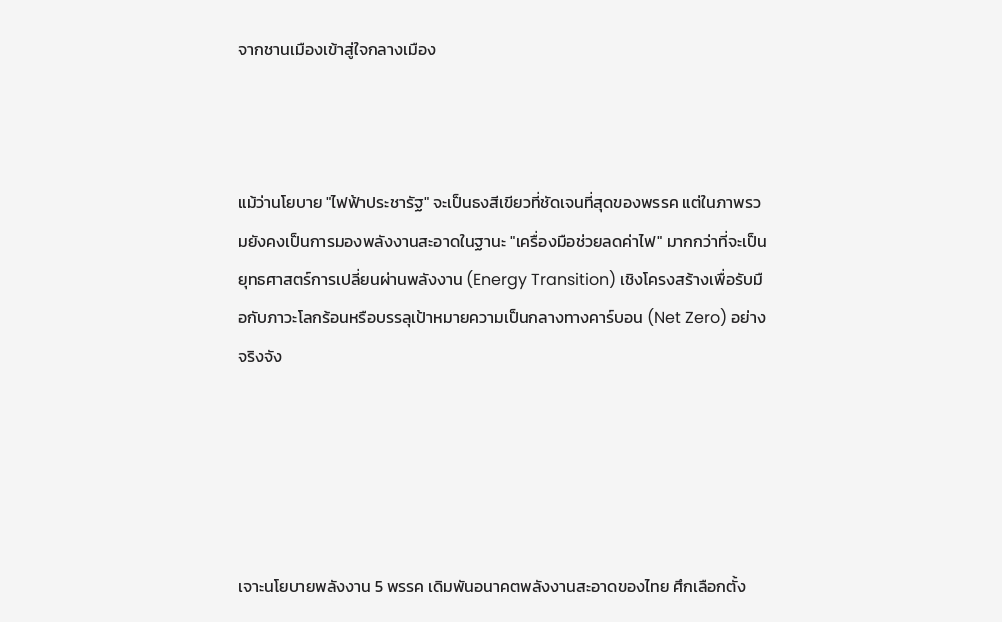จากชานเมืองเข้าสู่ใจกลางเมือง



แม้ว่านโยบาย "ไฟฟ้าประชารัฐ" จะเป็นธงสีเขียวที่ชัดเจนที่สุดของพรรค แต่ในภาพรวมยังคงเป็นการมองพลังงานสะอาดในฐานะ "เครื่องมือช่วยลดค่าไฟ" มากกว่าที่จะเป็นยุทธศาสตร์การเปลี่ยนผ่านพลังงาน (Energy Transition) เชิงโครงสร้างเพื่อรับมือกับภาวะโลกร้อนหรือบรรลุเป้าหมายความเป็นกลางทางคาร์บอน (Net Zero) อย่างจริงจัง





เจาะนโยบายพลังงาน 5 พรรค เดิมพันอนาคตพลังงานสะอาดของไทย ศึกเลือกตั้ง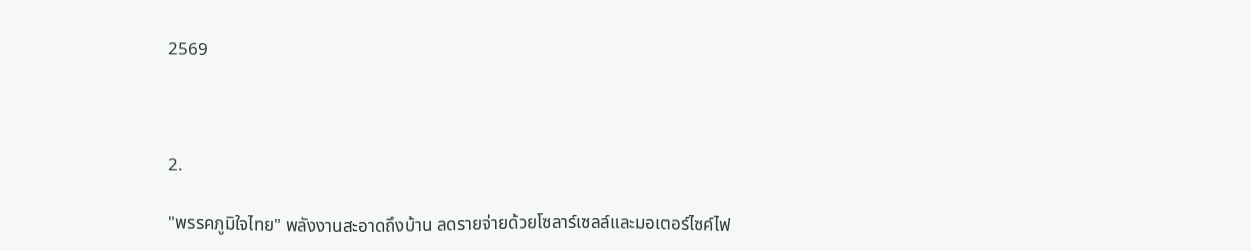2569



2.

"พรรคภูมิใจไทย" พลังงานสะอาดถึงบ้าน ลดรายจ่ายด้วยโซลาร์เซลล์และมอเตอร์ไซค์ไฟ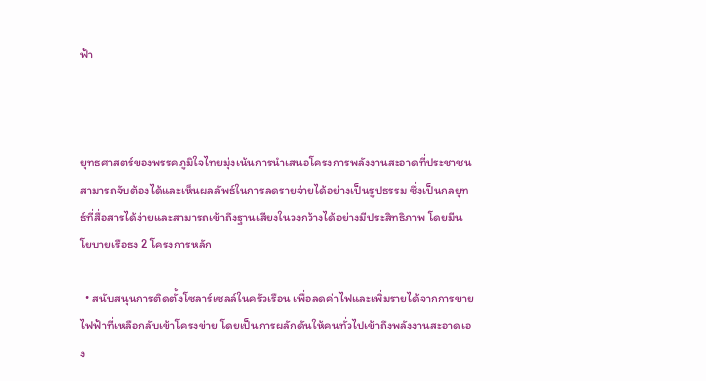ฟ้า



ยุทธศาสตร์ของพรรคภูมิใจไทยมุ่งเน้นการนำเสนอโครงการพลังงานสะอาดที่ประชาชนสามารถจับต้องได้และเห็นผลลัพธ์ในการลดรายจ่ายได้อย่างเป็นรูปธรรม ซึ่งเป็นกลยุทธ์ที่สื่อสารได้ง่ายและสามารถเข้าถึงฐานเสียงในวงกว้างได้อย่างมีประสิทธิภาพ โดยมีนโยบายเรือธง 2 โครงการหลัก

  • สนับสนุนการติดตั้งโซลาร์เซลล์ในครัวเรือน เพื่อลดค่าไฟและเพิ่มรายได้จากการขายไฟฟ้าที่เหลือกลับเข้าโครงข่าย โดยเป็นการผลักดันให้คนทั่วไปเข้าถึงพลังงานสะอาดเอง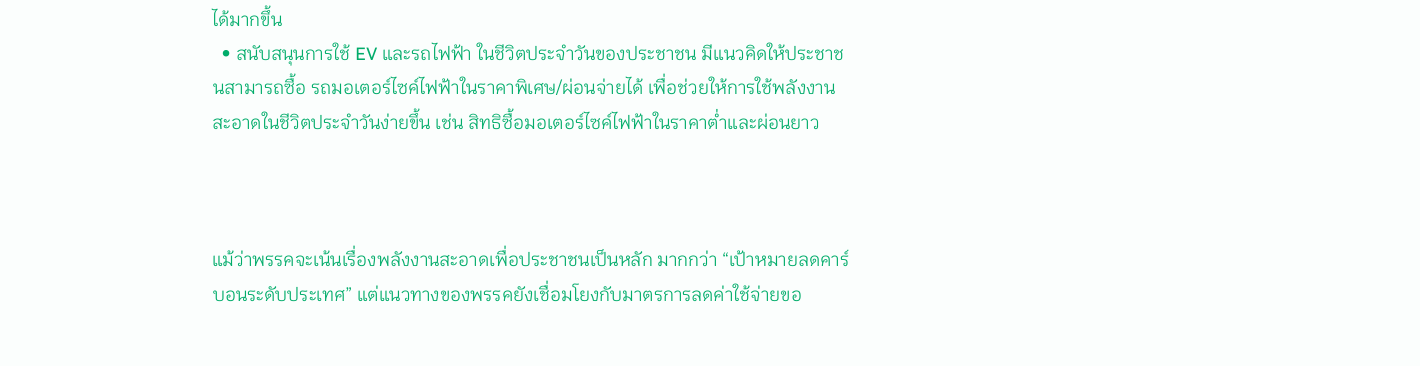ได้มากขึ้น
  • สนับสนุนการใช้ EV และรถไฟฟ้า ในชีวิตประจำวันของประชาชน มีแนวคิดให้ประชาชนสามารถซื้อ รถมอเตอร์ไซค์ไฟฟ้าในราคาพิเศษ/ผ่อนจ่ายได้ เพื่อช่วยให้การใช้พลังงานสะอาดในชีวิตประจำวันง่ายขึ้น เช่น สิทธิซื้อมอเตอร์ไซค์ไฟฟ้าในราคาต่ำและผ่อนยาว



แม้ว่าพรรคจะเน้นเรื่องพลังงานสะอาดเพื่อประชาชนเป็นหลัก มากกว่า “เป้าหมายลดคาร์บอนระดับประเทศ” แต่แนวทางของพรรคยังเชื่อมโยงกับมาตรการลดค่าใช้จ่ายขอ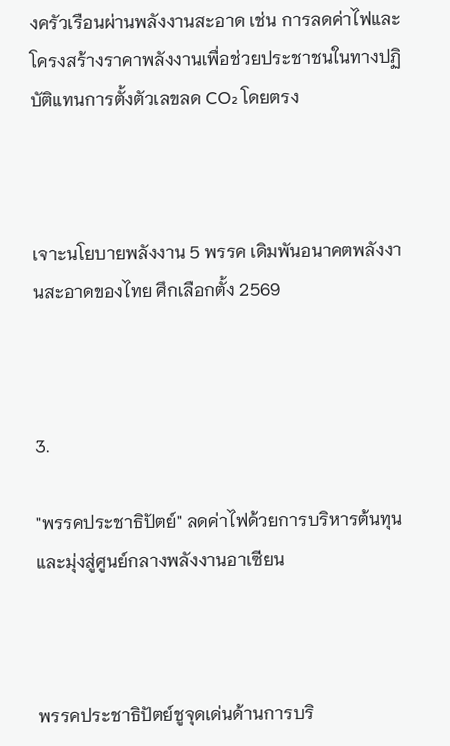งครัวเรือนผ่านพลังงานสะอาด เช่น การลดค่าไฟและโครงสร้างราคาพลังงานเพื่อช่วยประชาชนในทางปฏิบัติแทนการตั้งตัวเลขลด CO₂ โดยตรง



เจาะนโยบายพลังงาน 5 พรรค เดิมพันอนาคตพลังงานสะอาดของไทย ศึกเลือกตั้ง 2569



3.

"พรรคประชาธิปัตย์" ลดค่าไฟด้วยการบริหารต้นทุน และมุ่งสู่ศูนย์กลางพลังงานอาเซียน



พรรคประชาธิปัตย์ชูจุดเด่นด้านการบริ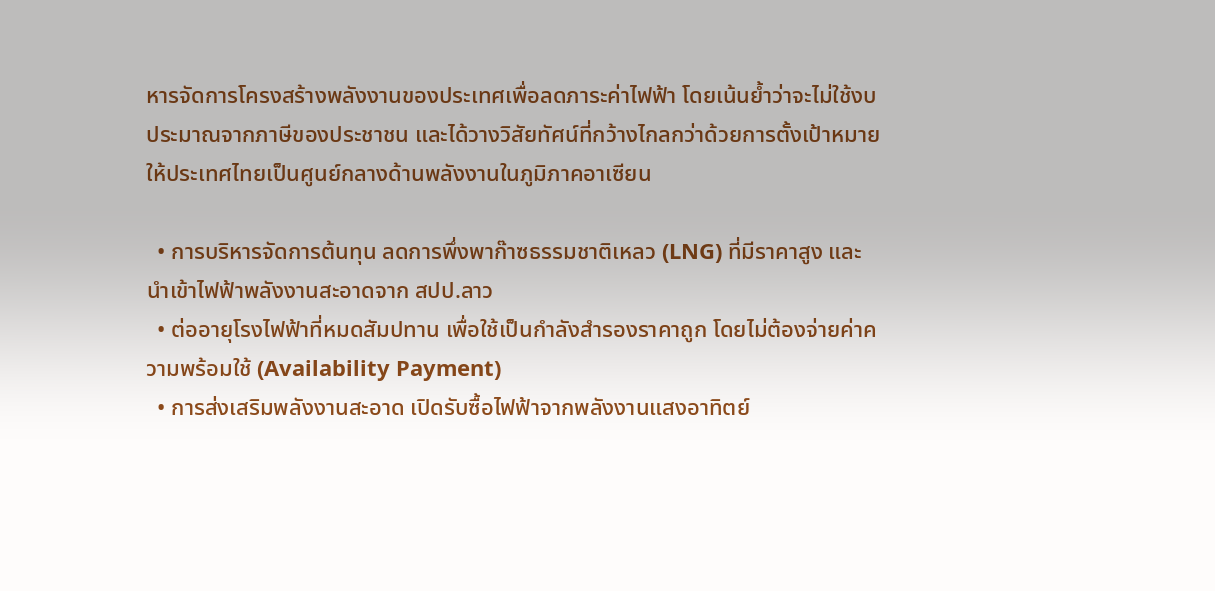หารจัดการโครงสร้างพลังงานของประเทศเพื่อลดภาระค่าไฟฟ้า โดยเน้นย้ำว่าจะไม่ใช้งบประมาณจากภาษีของประชาชน และได้วางวิสัยทัศน์ที่กว้างไกลกว่าด้วยการตั้งเป้าหมายให้ประเทศไทยเป็นศูนย์กลางด้านพลังงานในภูมิภาคอาเซียน

  • การบริหารจัดการต้นทุน ลดการพึ่งพาก๊าซธรรมชาติเหลว (LNG) ที่มีราคาสูง และนำเข้าไฟฟ้าพลังงานสะอาดจาก สปป.ลาว
  • ต่ออายุโรงไฟฟ้าที่หมดสัมปทาน เพื่อใช้เป็นกำลังสำรองราคาถูก โดยไม่ต้องจ่ายค่าความพร้อมใช้ (Availability Payment)
  • การส่งเสริมพลังงานสะอาด เปิดรับซื้อไฟฟ้าจากพลังงานแสงอาทิตย์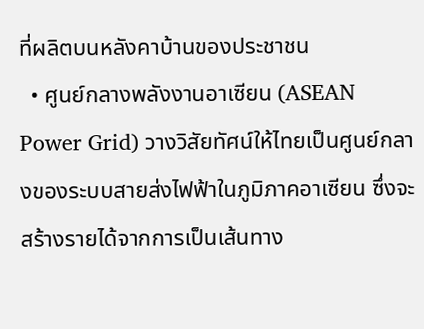ที่ผลิตบนหลังคาบ้านของประชาชน
  • ศูนย์กลางพลังงานอาเซียน (ASEAN Power Grid) วางวิสัยทัศน์ให้ไทยเป็นศูนย์กลางของระบบสายส่งไฟฟ้าในภูมิภาคอาเซียน ซึ่งจะสร้างรายได้จากการเป็นเส้นทาง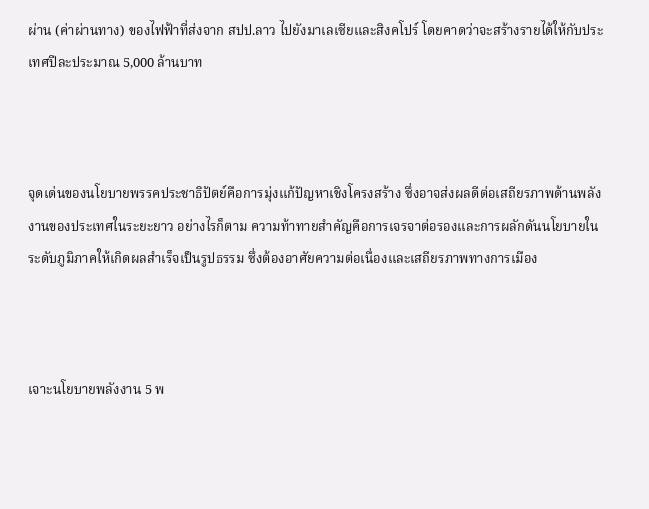ผ่าน (ค่าผ่านทาง) ของไฟฟ้าที่ส่งจาก สปป.ลาว ไปยังมาเลเซียและสิงคโปร์ โดยคาดว่าจะสร้างรายได้ให้กับประเทศปีละประมาณ 5,000 ล้านบาท



จุดเด่นของนโยบายพรรคประชาธิปัตย์คือการมุ่งแก้ปัญหาเชิงโครงสร้าง ซึ่งอาจส่งผลดีต่อเสถียรภาพด้านพลังงานของประเทศในระยะยาว อย่างไรก็ตาม ความท้าทายสำคัญคือการเจรจาต่อรองและการผลักดันนโยบายในระดับภูมิภาคให้เกิดผลสำเร็จเป็นรูปธรรม ซึ่งต้องอาศัยความต่อเนื่องและเสถียรภาพทางการเมือง



เจาะนโยบายพลังงาน 5 พ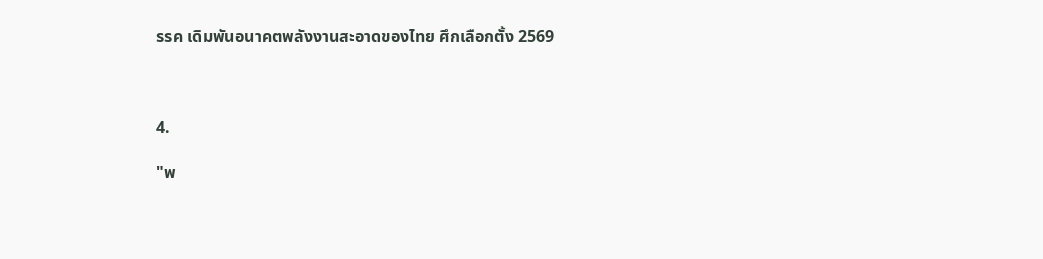รรค เดิมพันอนาคตพลังงานสะอาดของไทย ศึกเลือกตั้ง 2569



4.

"พ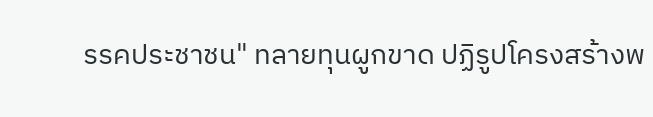รรคประชาชน" ทลายทุนผูกขาด ปฏิรูปโครงสร้างพ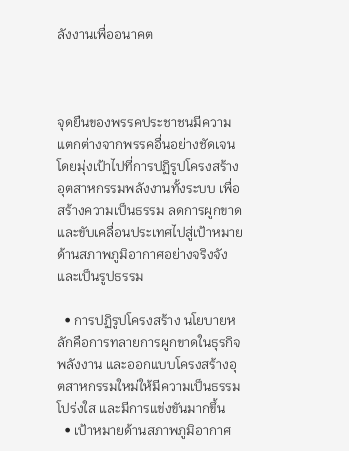ลังงานเพื่ออนาคต



จุดยืนของพรรคประชาชนมีความแตกต่างจากพรรคอื่นอย่างชัดเจน โดยมุ่งเป้าไปที่การปฏิรูปโครงสร้างอุตสาหกรรมพลังงานทั้งระบบ เพื่อสร้างความเป็นธรรม ลดการผูกขาด และขับเคลื่อนประเทศไปสู่เป้าหมายด้านสภาพภูมิอากาศอย่างจริงจังและเป็นรูปธรรม

  • การปฏิรูปโครงสร้าง นโยบายหลักคือการทลายการผูกขาดในธุรกิจพลังงาน และออกแบบโครงสร้างอุตสาหกรรมใหม่ให้มีความเป็นธรรม โปร่งใส และมีการแข่งขันมากขึ้น
  • เป้าหมายด้านสภาพภูมิอากาศ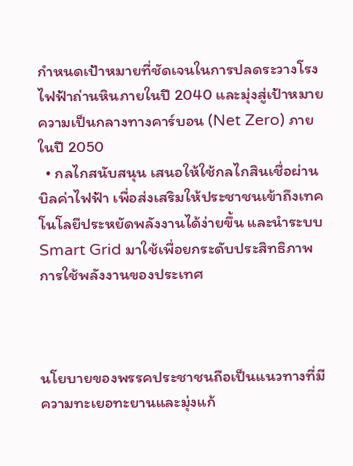กำหนดเป้าหมายที่ชัดเจนในการปลดระวางโรงไฟฟ้าถ่านหินภายในปี 2040 และมุ่งสู่เป้าหมายความเป็นกลางทางคาร์บอน (Net Zero) ภายในปี 2050
  • กลไกสนับสนุน เสนอให้ใช้กลไกสินเชื่อผ่านบิลค่าไฟฟ้า เพื่อส่งเสริมให้ประชาชนเข้าถึงเทคโนโลยีประหยัดพลังงานได้ง่ายขึ้น และนำระบบ Smart Grid มาใช้เพื่อยกระดับประสิทธิภาพการใช้พลังงานของประเทศ



นโยบายของพรรคประชาชนถือเป็นแนวทางที่มีความทะเยอทะยานและมุ่งแก้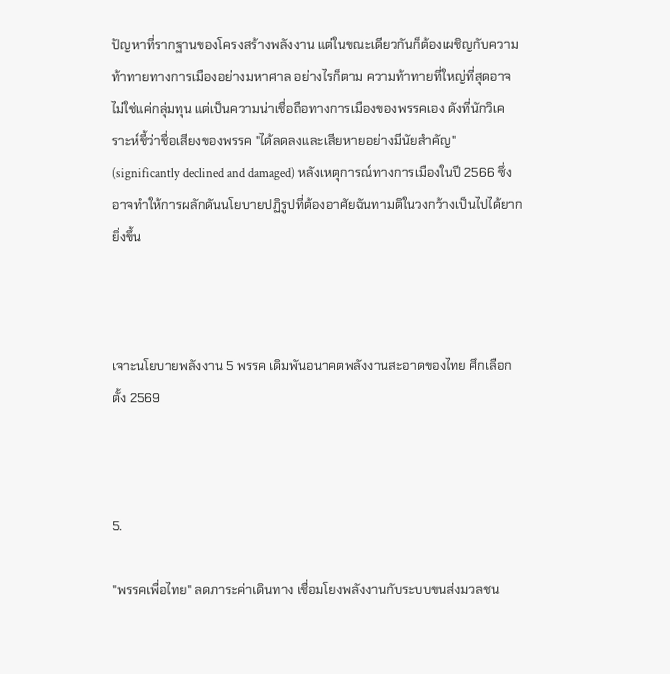ปัญหาที่รากฐานของโครงสร้างพลังงาน แต่ในขณะเดียวกันก็ต้องเผชิญกับความท้าทายทางการเมืองอย่างมหาศาล อย่างไรก็ตาม ความท้าทายที่ใหญ่ที่สุดอาจไม่ใช่แค่กลุ่มทุน แต่เป็นความน่าเชื่อถือทางการเมืองของพรรคเอง ดังที่นักวิเคราะห์ชี้ว่าชื่อเสียงของพรรค "ได้ลดลงและเสียหายอย่างมีนัยสำคัญ" (significantly declined and damaged) หลังเหตุการณ์ทางการเมืองในปี 2566 ซึ่งอาจทำให้การผลักดันนโยบายปฏิรูปที่ต้องอาศัยฉันทามติในวงกว้างเป็นไปได้ยากยิ่งขึ้น



เจาะนโยบายพลังงาน 5 พรรค เดิมพันอนาคตพลังงานสะอาดของไทย ศึกเลือกตั้ง 2569



5.

"พรรคเพื่อไทย" ลดภาระค่าเดินทาง เชื่อมโยงพลังงานกับระบบขนส่งมวลชน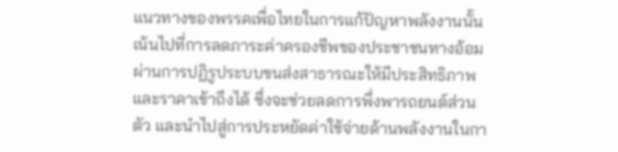แนวทางของพรรคเพื่อไทยในการแก้ปัญหาพลังงานนั้น เน้นไปที่การลดภาระค่าครองชีพของประชาชนทางอ้อม ผ่านการปฏิรูประบบขนส่งสาธารณะให้มีประสิทธิภาพและราคาเข้าถึงได้ ซึ่งจะช่วยลดการพึ่งพารถยนต์ส่วนตัว และนำไปสู่การประหยัดค่าใช้จ่ายด้านพลังงานในกา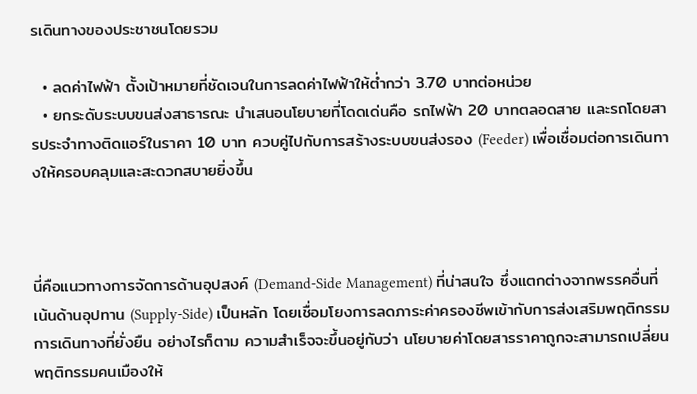รเดินทางของประชาชนโดยรวม

  • ลดค่าไฟฟ้า ตั้งเป้าหมายที่ชัดเจนในการลดค่าไฟฟ้าให้ต่ำกว่า 3.70 บาทต่อหน่วย
  • ยกระดับระบบขนส่งสาธารณะ นำเสนอนโยบายที่โดดเด่นคือ รถไฟฟ้า 20 บาทตลอดสาย และรถโดยสารประจำทางติดแอร์ในราคา 10 บาท ควบคู่ไปกับการสร้างระบบขนส่งรอง (Feeder) เพื่อเชื่อมต่อการเดินทางให้ครอบคลุมและสะดวกสบายยิ่งขึ้น



นี่คือแนวทางการจัดการด้านอุปสงค์ (Demand-Side Management) ที่น่าสนใจ ซึ่งแตกต่างจากพรรคอื่นที่เน้นด้านอุปทาน (Supply-Side) เป็นหลัก โดยเชื่อมโยงการลดภาระค่าครองชีพเข้ากับการส่งเสริมพฤติกรรมการเดินทางที่ยั่งยืน อย่างไรก็ตาม ความสำเร็จจะขึ้นอยู่กับว่า นโยบายค่าโดยสารราคาถูกจะสามารถเปลี่ยนพฤติกรรมคนเมืองให้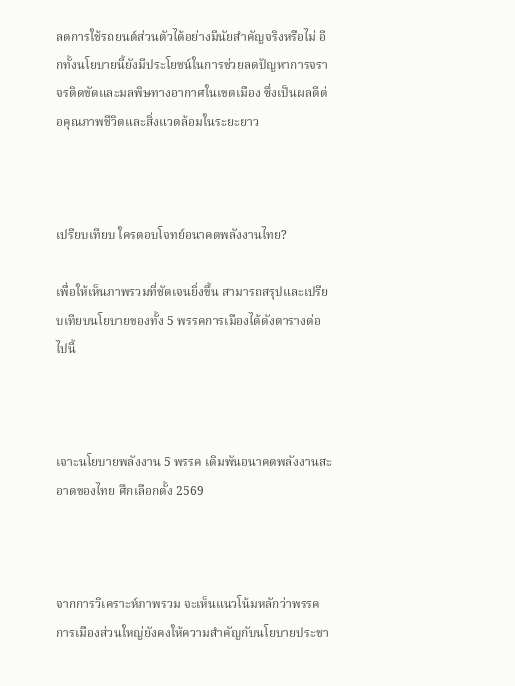ลดการใช้รถยนต์ส่วนตัวได้อย่างมีนัยสำคัญจริงหรือไม่ อีกทั้งนโยบายนี้ยังมีประโยชน์ในการช่วยลดปัญหาการจราจรติดขัดและมลพิษทางอากาศในเขตเมือง ซึ่งเป็นผลดีต่อคุณภาพชีวิตและสิ่งแวดล้อมในระยะยาว



เปรียบเทียบ ใครตอบโจทย์อนาคตพลังงานไทย?

เพื่อให้เห็นภาพรวมที่ชัดเจนยิ่งขึ้น สามารถสรุปและเปรียบเทียบนโยบายของทั้ง 5 พรรคการเมืองได้ดังตารางต่อไปนี้



เจาะนโยบายพลังงาน 5 พรรค เดิมพันอนาคตพลังงานสะอาดของไทย ศึกเลือกตั้ง 2569



จากการวิเคราะห์ภาพรวม จะเห็นแนวโน้มหลักว่าพรรคการเมืองส่วนใหญ่ยังคงให้ความสำคัญกับนโยบายประชา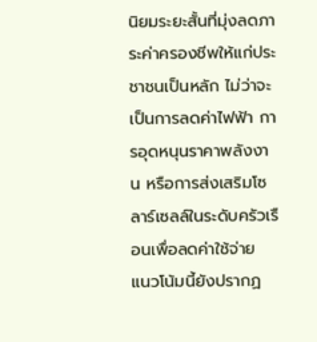นิยมระยะสั้นที่มุ่งลดภาระค่าครองชีพให้แก่ประชาชนเป็นหลัก ไม่ว่าจะเป็นการลดค่าไฟฟ้า การอุดหนุนราคาพลังงาน หรือการส่งเสริมโซลาร์เซลล์ในระดับครัวเรือนเพื่อลดค่าใช้จ่าย แนวโน้มนี้ยังปรากฏ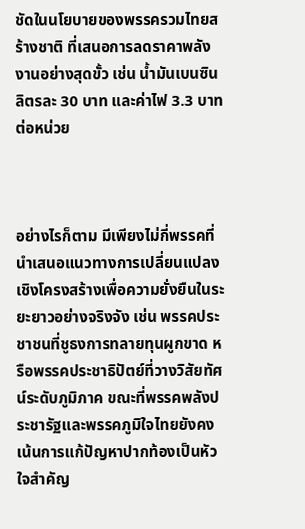ชัดในนโยบายของพรรครวมไทยสร้างชาติ ที่เสนอการลดราคาพลังงานอย่างสุดขั้ว เช่น น้ำมันเบนซินลิตรละ 30 บาท และค่าไฟ 3.3 บาทต่อหน่วย



อย่างไรก็ตาม มีเพียงไม่กี่พรรคที่นำเสนอแนวทางการเปลี่ยนแปลงเชิงโครงสร้างเพื่อความยั่งยืนในระยะยาวอย่างจริงจัง เช่น พรรคประชาชนที่ชูธงการทลายทุนผูกขาด หรือพรรคประชาธิปัตย์ที่วางวิสัยทัศน์ระดับภูมิภาค ขณะที่พรรคพลังประชารัฐและพรรคภูมิใจไทยยังคงเน้นการแก้ปัญหาปากท้องเป็นหัวใจสำคัญ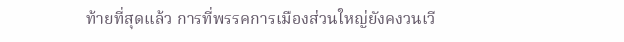ท้ายที่สุดแล้ว การที่พรรคการเมืองส่วนใหญ่ยังคงวนเวี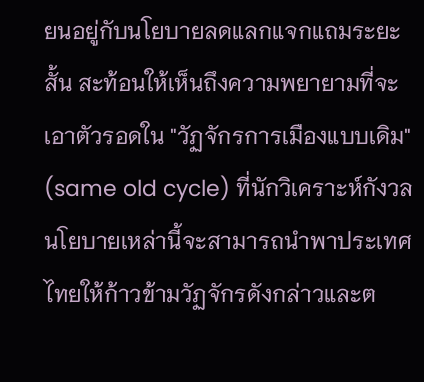ยนอยู่กับนโยบายลดแลกแจกแถมระยะสั้น สะท้อนให้เห็นถึงความพยายามที่จะเอาตัวรอดใน "วัฏจักรการเมืองแบบเดิม" (same old cycle) ที่นักวิเคราะห์กังวล นโยบายเหล่านี้จะสามารถนำพาประเทศไทยให้ก้าวข้ามวัฏจักรดังกล่าวและต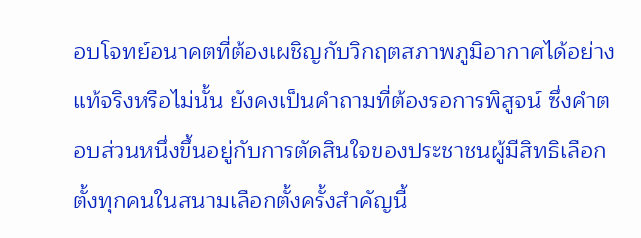อบโจทย์อนาคตที่ต้องเผชิญกับวิกฤตสภาพภูมิอากาศได้อย่างแท้จริงหรือไม่นั้น ยังคงเป็นคำถามที่ต้องรอการพิสูจน์ ซึ่งคำตอบส่วนหนึ่งขึ้นอยู่กับการตัดสินใจของประชาชนผู้มีสิทธิเลือกตั้งทุกคนในสนามเลือกตั้งครั้งสำคัญนี้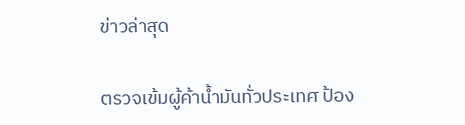ข่าวล่าสุด

ตรวจเข้มผู้ค้าน้ำมันทั่วประเทศ ป้อง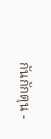กันกักตุน -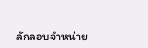ลักลอบจำหน่าย